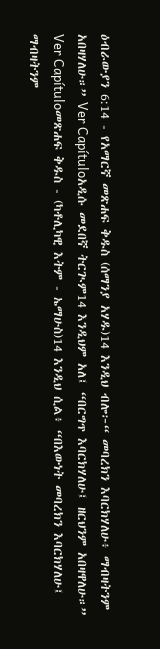ዕብራውያን 6:14 - የአማርኛ መጽሐፍ ቅዱስ (ሰማንያ አሃዱ)14 እንዲህ ብሎ፦“ መባረክን እባርክሃለሁ፥ ማብዛትንም አበዛሃለሁ።” Ver Capítuloአዲሱ መደበኛ ትርጒም14 እንዲህም አለ፤ “በርግጥ እባርክሃለሁ፤ ዘርህንም አበዛዋለሁ።” Ver Capítuloመጽሐፍ ቅዱስ - (ካቶሊካዊ እትም - ኤማሁስ)14 እንዲህ ሲል፥ “በእውነት መባረክን እባርክሃለሁ፤ ማብዛትንም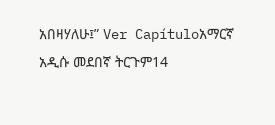አበዛሃለሁ፤” Ver Capítuloአማርኛ አዲሱ መደበኛ ትርጉም14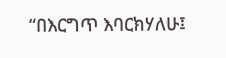“በእርግጥ እባርክሃለሁ፤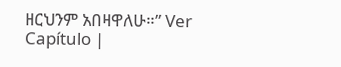ዘርህንም አበዛዋለሁ።” Ver Capítulo |